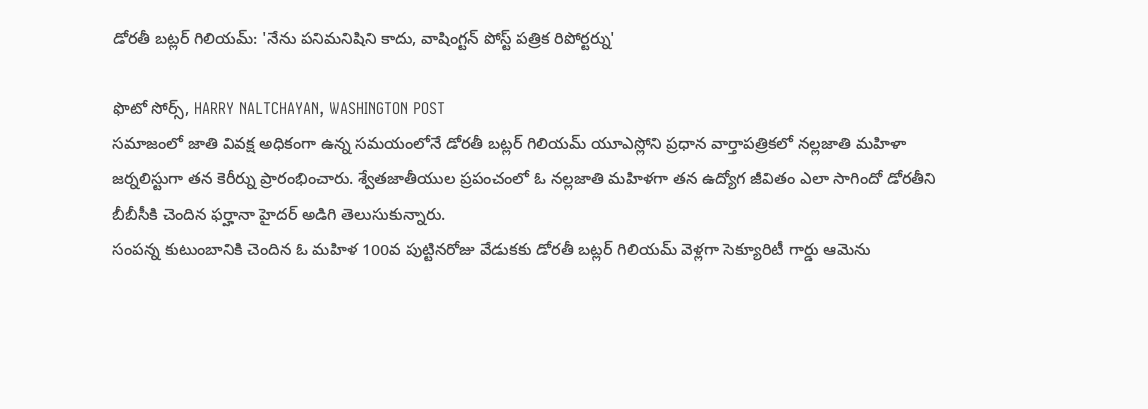డోరతీ బట్లర్ గిలియమ్: 'నేను పనిమనిషిని కాదు, వాషింగ్టన్ పోస్ట్ పత్రిక రిపోర్టర్ను'

ఫొటో సోర్స్, HARRY NALTCHAYAN, WASHINGTON POST
సమాజంలో జాతి వివక్ష అధికంగా ఉన్న సమయంలోనే డోరతీ బట్లర్ గిలియమ్ యూఎస్లోని ప్రధాన వార్తాపత్రికలో నల్లజాతి మహిళా జర్నలిస్టుగా తన కెరీర్ను ప్రారంభించారు. శ్వేతజాతీయుల ప్రపంచంలో ఓ నల్లజాతి మహిళగా తన ఉద్యోగ జీవితం ఎలా సాగిందో డోరతీని బీబీసీకి చెందిన ఫర్హానా హైదర్ అడిగి తెలుసుకున్నారు.
సంపన్న కుటుంబానికి చెందిన ఓ మహిళ 100వ పుట్టినరోజు వేడుకకు డోరతీ బట్లర్ గిలియమ్ వెళ్లగా సెక్యూరిటీ గార్డు ఆమెను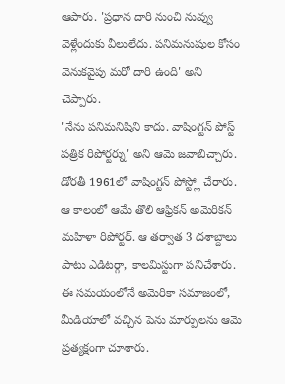ఆపారు. 'ప్రధాన దారి నుంచి నువ్వు వెళ్లేందుకు వీలులేదు. పనిమనుషుల కోసం వెనుకవైపు మరో దారి ఉంది' అని చెప్పారు.
'నేను పనిమనిషిని కాదు. వాషింగ్టన్ పోస్ట్ పత్రిక రిపోర్టర్ను' అని ఆమె జవాబిచ్చారు.
డోరతీ 1961లో వాషింగ్టన్ పోస్ట్లో చేరారు. ఆ కాలంలో ఆమే తొలి ఆఫ్రికన్ అమెరికన్ మహిళా రిపోర్టర్. ఆ తర్వాత 3 దశాబ్దాలు పాటు ఎడిటర్గా, కాలమిస్టుగా పనిచేశారు. ఈ సమయంలోనే అమెరికా సమాజంలో, మీడియాలో వచ్చిన పెను మార్పులను ఆమె ప్రత్యక్షంగా చూశారు.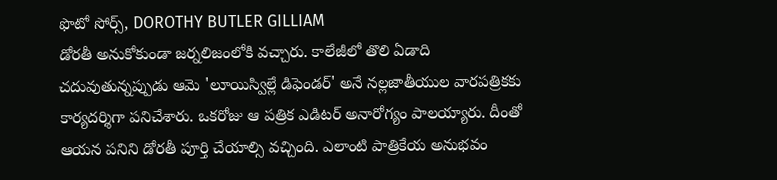ఫొటో సోర్స్, DOROTHY BUTLER GILLIAM
డోరతీ అనుకోకుండా జర్నలిజంలోకి వచ్చారు. కాలేజీలో తొలి ఏడాది చదువుతున్నప్పుడు ఆమె 'లూయిస్విల్లే డిఫెండర్' అనే నల్లజాతీయుల వారపత్రికకు కార్యదర్శిగా పనిచేశారు. ఒకరోజు ఆ పత్రిక ఎడిటర్ అనారోగ్యం పాలయ్యారు. దీంతో ఆయన పనిని డోరతీ పూర్తి చేయాల్సి వచ్చింది. ఎలాంటి పాత్రికేయ అనుభవం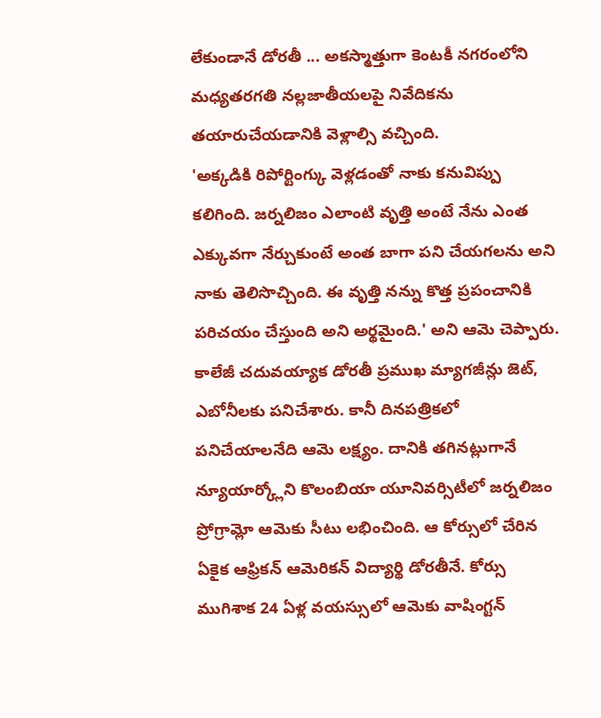లేకుండానే డోరతీ ... అకస్మాత్తుగా కెంటకీ నగరంలోని మధ్యతరగతి నల్లజాతీయలపై నివేదికను తయారుచేయడానికి వెళ్లాల్సి వచ్చింది.
'అక్కడికి రిపోర్టింగ్కు వెళ్లడంతో నాకు కనువిప్పు కలిగింది. జర్నలిజం ఎలాంటి వృత్తి అంటే నేను ఎంత ఎక్కువగా నేర్చుకుంటే అంత బాగా పని చేయగలను అని నాకు తెలిసొచ్చింది. ఈ వృత్తి నన్ను కొత్త ప్రపంచానికి పరిచయం చేస్తుంది అని అర్థమైంది.' అని ఆమె చెప్పారు.
కాలేజీ చదువయ్యాక డోరతీ ప్రముఖ మ్యాగజీన్లు జెట్, ఎబోనీలకు పనిచేశారు. కానీ దినపత్రికలో పనిచేయాలనేది ఆమె లక్ష్యం. దానికి తగినట్లుగానే న్యూయార్క్లోని కొలంబియా యూనివర్సిటీలో జర్నలిజం ప్రోగ్రామ్లో ఆమెకు సీటు లభించింది. ఆ కోర్సులో చేరిన ఏకైక ఆఫ్రికన్ ఆమెరికన్ విద్యార్థి డోరతీనే. కోర్సు ముగిశాక 24 ఏళ్ల వయస్సులో ఆమెకు వాషింగ్టన్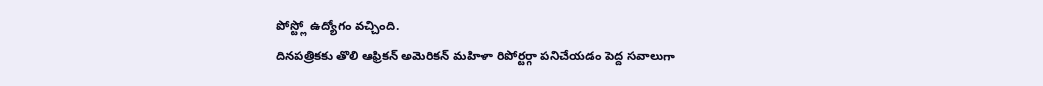పోస్ట్లో ఉద్యోగం వచ్చింది.
దినపత్రికకు తొలి ఆఫ్రికన్ అమెరికన్ మహిళా రిపోర్టర్గా పనిచేయడం పెద్ద సవాలుగా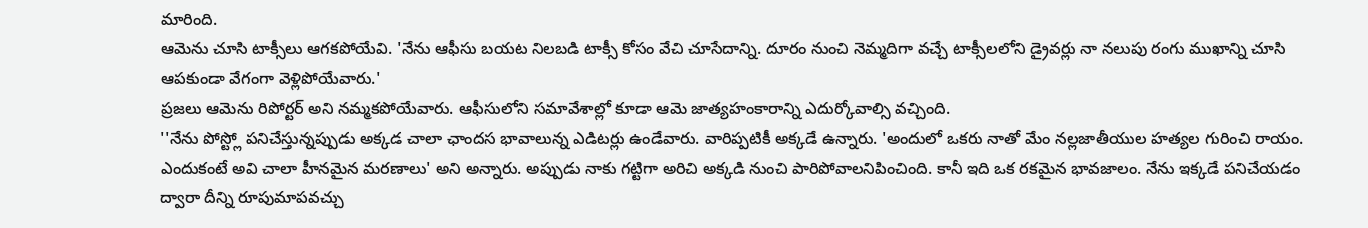మారింది.
ఆమెను చూసి టాక్సీలు ఆగకపోయేవి. 'నేను ఆఫీసు బయట నిలబడి టాక్సీ కోసం వేచి చూసేదాన్ని. దూరం నుంచి నెమ్మదిగా వచ్చే టాక్సీలలోని డ్రైవర్లు నా నలుపు రంగు ముఖాన్ని చూసి ఆపకుండా వేగంగా వెళ్లిపోయేవారు.'
ప్రజలు ఆమెను రిపోర్టర్ అని నమ్మకపోయేవారు. ఆఫీసులోని సమావేశాల్లో కూడా ఆమె జాత్యహంకారాన్ని ఎదుర్కోవాల్సి వచ్చింది.
''నేను పోస్ట్లో పనిచేస్తున్నప్పుడు అక్కడ చాలా ఛాందస భావాలున్న ఎడిటర్లు ఉండేవారు. వారిప్పటికీ అక్కడే ఉన్నారు. 'అందులో ఒకరు నాతో మేం నల్లజాతీయుల హత్యల గురించి రాయం. ఎందుకంటే అవి చాలా హీనమైన మరణాలు' అని అన్నారు. అప్పుడు నాకు గట్టిగా అరిచి అక్కడి నుంచి పారిపోవాలనిపించింది. కానీ ఇది ఒక రకమైన భావజాలం. నేను ఇక్కడే పనిచేయడం ద్వారా దీన్ని రూపుమాపవచ్చు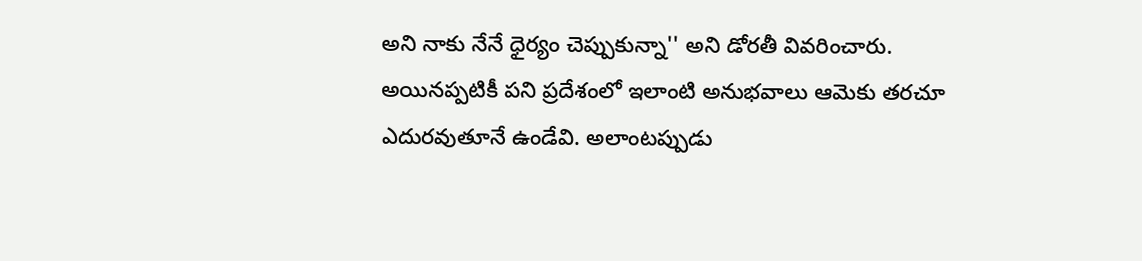అని నాకు నేనే ధైర్యం చెప్పుకున్నా'' అని డోరతీ వివరించారు.
అయినప్పటికీ పని ప్రదేశంలో ఇలాంటి అనుభవాలు ఆమెకు తరచూ ఎదురవుతూనే ఉండేవి. అలాంటప్పుడు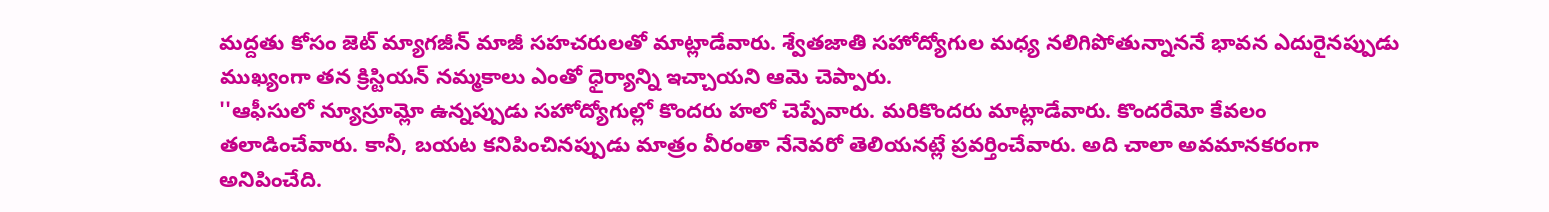మద్దతు కోసం జెట్ మ్యాగజీన్ మాజీ సహచరులతో మాట్లాడేవారు. శ్వేతజాతి సహోద్యోగుల మధ్య నలిగిపోతున్నాననే భావన ఎదురైనప్పుడు ముఖ్యంగా తన క్రిస్టియన్ నమ్మకాలు ఎంతో ధైర్యాన్ని ఇచ్చాయని ఆమె చెప్పారు.
''ఆఫీసులో న్యూస్రూమ్లో ఉన్నప్పుడు సహోద్యోగుల్లో కొందరు హలో చెప్పేవారు. మరికొందరు మాట్లాడేవారు. కొందరేమో కేవలం తలాడించేవారు. కానీ, బయట కనిపించినప్పుడు మాత్రం వీరంతా నేనెవరో తెలియనట్లే ప్రవర్తించేవారు. అది చాలా అవమానకరంగా అనిపించేది.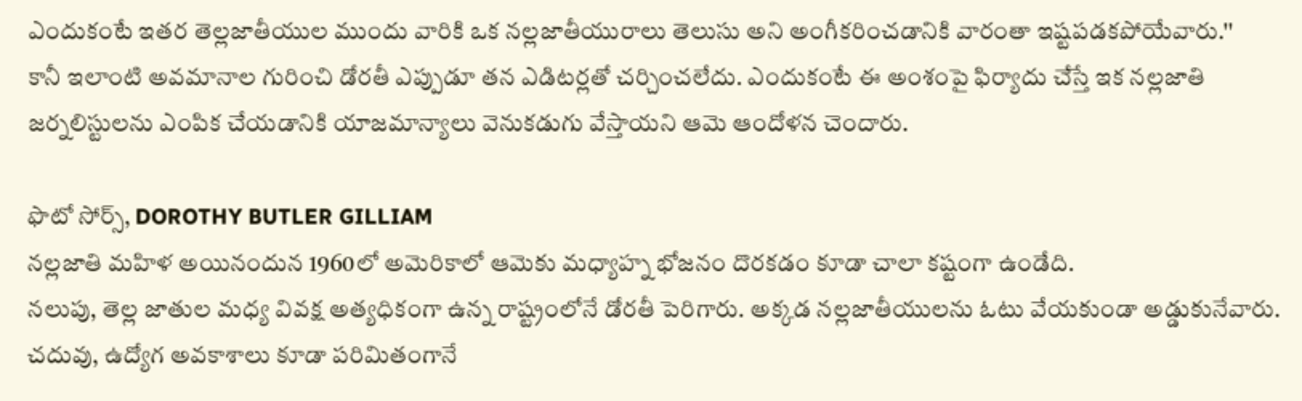ఎందుకంటే ఇతర తెల్లజాతీయుల ముందు వారికి ఒక నల్లజాతీయురాలు తెలుసు అని అంగీకరించడానికి వారంతా ఇష్టపడకపోయేవారు.''
కానీ ఇలాంటి అవమానాల గురించి డోరతీ ఎప్పుడూ తన ఎడిటర్లతో చర్చించలేదు. ఎందుకంటే ఈ అంశంపై ఫిర్యాదు చేస్తే ఇక నల్లజాతి జర్నలిస్టులను ఎంపిక చేయడానికి యాజమాన్యాలు వెనుకడుగు వేస్తాయని ఆమె ఆందోళన చెందారు.

ఫొటో సోర్స్, DOROTHY BUTLER GILLIAM
నల్లజాతి మహిళ అయినందున 1960లో అమెరికాలో ఆమెకు మధ్యాహ్న భోజనం దొరకడం కూడా చాలా కష్టంగా ఉండేది.
నలుపు, తెల్ల జాతుల మధ్య వివక్ష అత్యధికంగా ఉన్న రాష్ట్రంలోనే డోరతీ పెరిగారు. అక్కడ నల్లజాతీయులను ఓటు వేయకుండా అడ్డుకునేవారు. చదువు, ఉద్యోగ అవకాశాలు కూడా పరిమితంగానే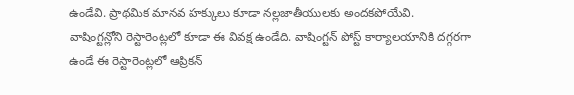ఉండేవి. ప్రాథమిక మానవ హక్కులు కూడా నల్లజాతీయులకు అందకపోయేవి.
వాషింగ్టన్లోని రెస్టారెంట్లలో కూడా ఈ వివక్ష ఉండేది. వాషింగ్టన్ పోస్ట్ కార్యాలయానికి దగ్గరగా ఉండే ఈ రెస్టారెంట్లలో ఆప్రికన్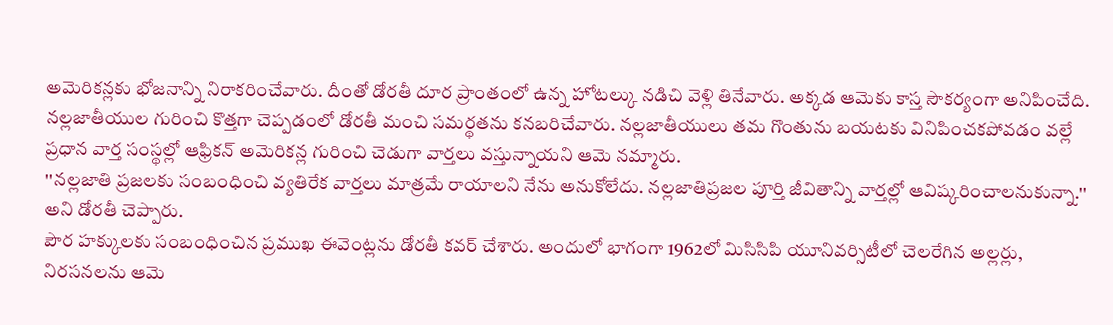అమెరికన్లకు భోజనాన్ని నిరాకరించేవారు. దీంతో డోరతీ దూర ప్రాంతంలో ఉన్న హోటల్కు నడిచి వెళ్లి తినేవారు. అక్కడ ఆమెకు కాస్త సౌకర్యంగా అనిపించేది.
నల్లజాతీయుల గురించి కొత్తగా చెప్పడంలో డోరతీ మంచి సమర్థతను కనబరిచేవారు. నల్లజాతీయులు తమ గొంతును బయటకు వినిపించకపోవడం వల్లే ప్రధాన వార్త సంస్థల్లో ఆఫ్రికన్ అమెరికన్ల గురించి చెడుగా వార్తలు వస్తున్నాయని ఆమె నమ్మారు.
''నల్లజాతి ప్రజలకు సంబంధించి వ్యతిరేక వార్తలు మాత్రమే రాయాలని నేను అనుకోలేదు. నల్లజాతిప్రజల పూర్తి జీవితాన్ని వార్తల్లో ఆవిష్కరించాలనుకున్నా.'' అని డోరతీ చెప్పారు.
పౌర హక్కులకు సంబంధించిన ప్రముఖ ఈవెంట్లను డోరతీ కవర్ చేశారు. అందులో భాగంగా 1962లో మిసిసిపి యూనివర్సిటీలో చెలరేగిన అల్లర్లు, నిరసనలను ఆమె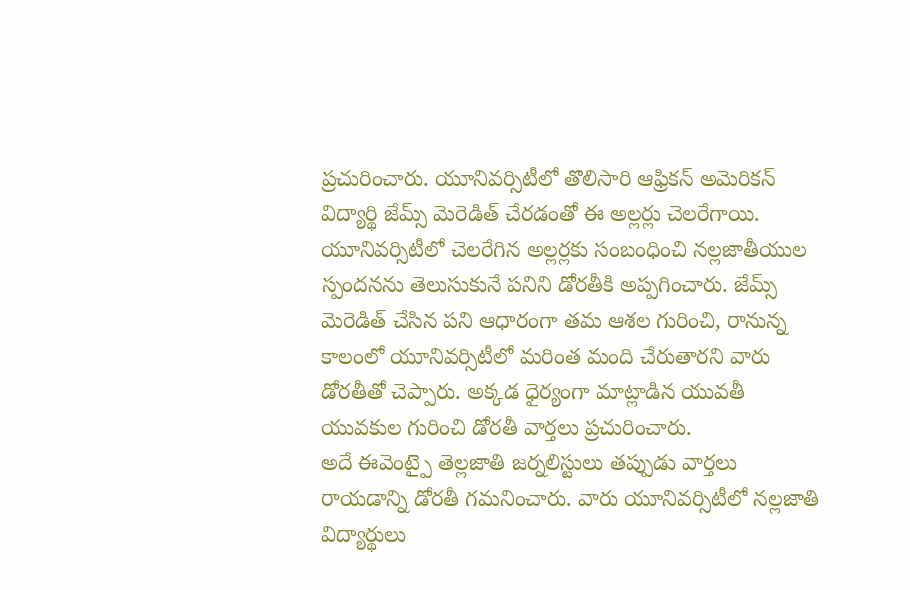ప్రచురించారు. యూనివర్సిటీలో తొలిసారి ఆఫ్రికన్ అమెరికన్ విద్యార్థి జేమ్స్ మెరెడిత్ చేరడంతో ఈ అల్లర్లు చెలరేగాయి.
యూనివర్సిటీలో చెలరేగిన అల్లర్లకు సంబంధించి నల్లజాతీయుల స్పందనను తెలుసుకునే పనిని డోరతీకి అప్పగించారు. జేమ్స్ మెరెడిత్ చేసిన పని ఆధారంగా తమ ఆశల గురించి, రానున్న కాలంలో యూనివర్సిటీలో మరింత మంది చేరుతారని వారు డోరతీతో చెప్పారు. అక్కడ ధైర్యంగా మాట్లాడిన యువతీ యువకుల గురించి డోరతీ వార్తలు ప్రచురించారు.
అదే ఈవెంట్పై తెల్లజాతి జర్నలిస్టులు తప్పుడు వార్తలు రాయడాన్ని డోరతీ గమనించారు. వారు యూనివర్సిటీలో నల్లజాతి విద్యార్థులు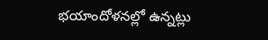భయాందోళనల్లో ఉన్నట్లు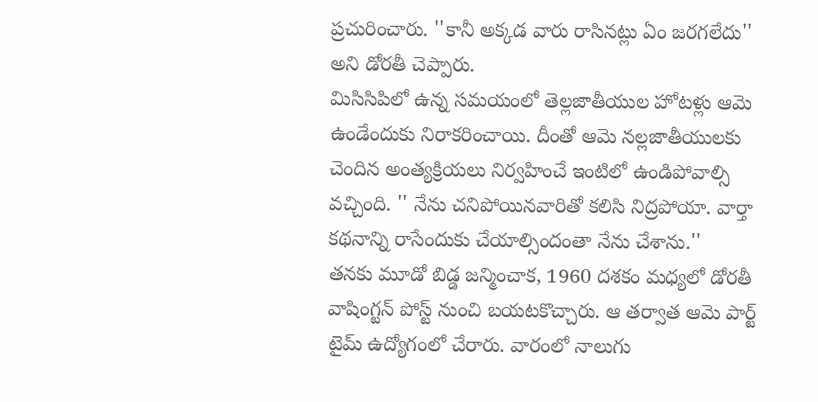ప్రచురించారు. ''కానీ అక్కడ వారు రాసినట్లు ఏం జరగలేదు'' అని డోరతీ చెప్పారు.
మిసిసిపిలో ఉన్న సమయంలో తెల్లజాతీయుల హోటళ్లు ఆమె ఉండేందుకు నిరాకరించాయి. దీంతో ఆమె నల్లజాతీయులకు చెందిన అంత్యక్రియలు నిర్వహించే ఇంటిలో ఉండిపోవాల్సి వచ్చింది. '' నేను చనిపోయినవారితో కలిసి నిద్రపోయా. వార్తా కథనాన్ని రాసేందుకు చేయాల్సిందంతా నేను చేశాను.''
తనకు మూడో బిడ్డ జన్మించాక, 1960 దశకం మధ్యలో డోరతీ వాషింగ్టన్ పోస్ట్ నుంచి బయటకొచ్చారు. ఆ తర్వాత ఆమె పార్ట్ టైమ్ ఉద్యోగంలో చేరారు. వారంలో నాలుగు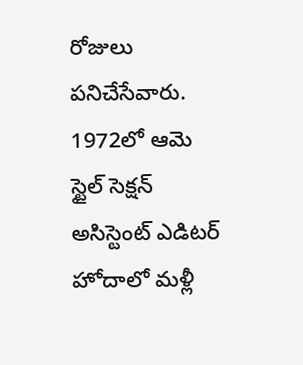రోజులు పనిచేసేవారు. 1972లో ఆమె స్టైల్ సెక్షన్ అసిస్టెంట్ ఎడిటర్ హోదాలో మళ్లీ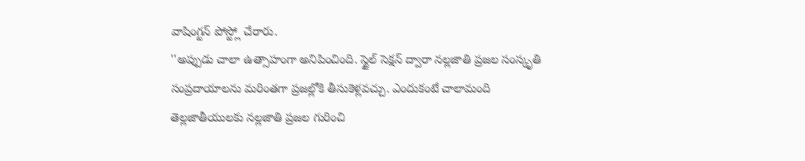వాషింగ్టన్ పోస్ట్లో చేరారు.
''అప్పుడు చాలా ఉత్సాహంగా అనిపించింది. స్టైల్ సెక్షన్ ద్వారా నల్లజాతి ప్రజల సంస్కృతి సంప్రదాయాలను మరింతగా ప్రజల్లోకి తీసుకెళ్లవచ్చు. ఎందుకంటే చాలామంది తెల్లజాతీయులకు నల్లజాతి ప్రజల గురించి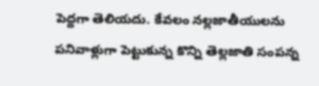పెద్దగా తెలియదు. కేవలం నల్లజాతీయులను పనివాళ్లుగా పెట్టుకున్న కొన్ని తెల్లజాతి సంపన్న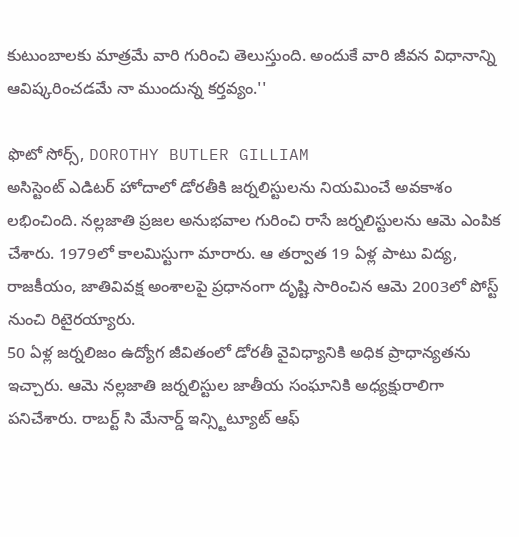కుటుంబాలకు మాత్రమే వారి గురించి తెలుస్తుంది. అందుకే వారి జీవన విధానాన్ని ఆవిష్కరించడమే నా ముందున్న కర్తవ్యం.''

ఫొటో సోర్స్, DOROTHY BUTLER GILLIAM
అసిస్టెంట్ ఎడిటర్ హోదాలో డోరతీకి జర్నలిస్టులను నియమించే అవకాశం లభించింది. నల్లజాతి ప్రజల అనుభవాల గురించి రాసే జర్నలిస్టులను ఆమె ఎంపిక చేశారు. 1979లో కాలమిస్టుగా మారారు. ఆ తర్వాత 19 ఏళ్ల పాటు విద్య, రాజకీయం, జాతివివక్ష అంశాలపై ప్రధానంగా దృష్టి సారించిన ఆమె 2003లో పోస్ట్ నుంచి రిటైరయ్యారు.
50 ఏళ్ల జర్నలిజం ఉద్యోగ జీవితంలో డోరతీ వైవిధ్యానికి అధిక ప్రాధాన్యతను ఇచ్చారు. ఆమె నల్లజాతి జర్నలిస్టుల జాతీయ సంఘానికి అధ్యక్షురాలిగా పనిచేశారు. రాబర్ట్ సి మేనార్డ్ ఇన్స్టిట్యూట్ ఆఫ్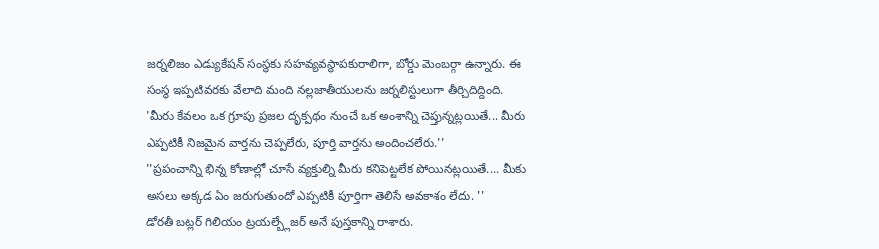జర్నలిజం ఎడ్యుకేషన్ సంస్థకు సహవ్యవస్థాపకురాలిగా, బోర్డు మెంబర్గా ఉన్నారు. ఈ సంస్థ ఇప్పటివరకు వేలాది మంది నల్లజాతీయులను జర్నలిస్టులుగా తీర్చిదిద్దింది.
'మీరు కేవలం ఒక గ్రూపు ప్రజల దృక్పథం నుంచే ఒక అంశాన్ని చెప్తున్నట్లయితే... మీరు ఎప్పటికీ నిజమైన వార్తను చెప్పలేరు, పూర్తి వార్తను అందించలేరు.''
''ప్రపంచాన్ని భిన్న కోణాల్లో చూసే వ్యక్తుల్ని మీరు కనిపెట్టలేక పోయినట్లయితే.... మీకు అసలు అక్కడ ఏం జరుగుతుందో ఎప్పటికీ పూర్తిగా తెలిసే అవకాశం లేదు. ''
డోరతీ బట్లర్ గిలియం ట్రయల్బ్లేజర్ అనే పుస్తకాన్ని రాశారు.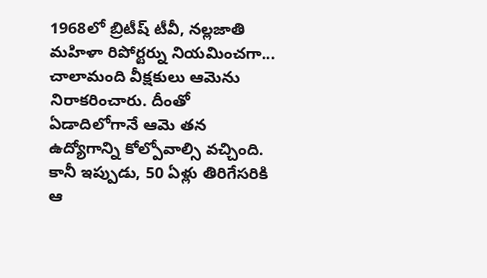1968లో బ్రిటీష్ టీవీ, నల్లజాతి మహిళా రిపోర్టర్ను నియమించగా... చాలామంది వీక్షకులు ఆమెను నిరాకరించారు. దీంతో ఏడాదిలోగానే ఆమె తన ఉద్యోగాన్ని కోల్పోవాల్సి వచ్చింది. కానీ ఇప్పుడు, 50 ఏళ్లు తిరిగేసరికి ఆ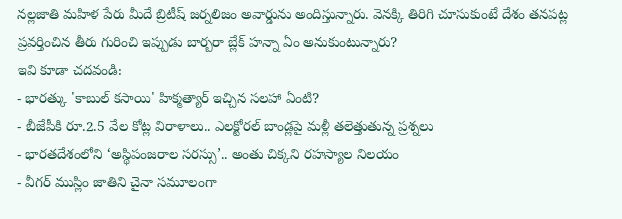నల్లజాతి మహిళ పేరు మీదే బ్రిటీష్ జర్నలిజం అవార్డును అందిస్తున్నారు. వెనక్కి తిరిగి చూసుకుంటే దేశం తనపట్ల ప్రవర్తించిన తీరు గురించి ఇప్పుడు బార్బరా బ్లేక్ హన్నా ఏం అనుకుంటున్నారు?
ఇవి కూడా చదవండి:
- భారత్కు 'కాబుల్ కసాయి' హిక్మత్యార్ ఇచ్చిన సలహా ఏంటి?
- బీజేపీకి రూ.2.5 వేల కోట్ల విరాళాలు.. ఎలక్టోరల్ బాండ్లపై మళ్లీ తలెత్తుతున్న ప్రశ్నలు
- భారతదేశంలోని ‘అస్థిపంజరాల సరస్సు’.. అంతు చిక్కని రహస్యాల నిలయం
- వీగర్ ముస్లిం జాతిని చైనా సమూలంగా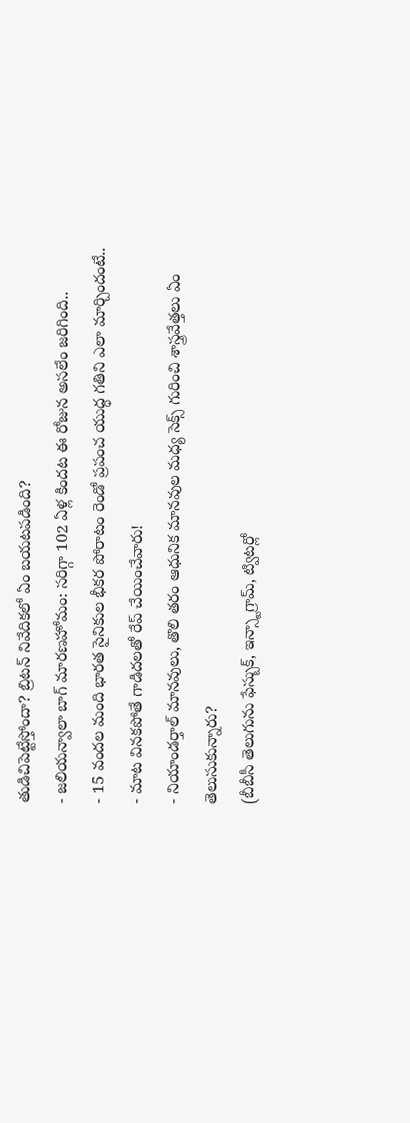తుడిచిపెట్టేస్తోందా? బ్రిటన్ నివేదికలో ఏం బయటపడింది?
- జలియన్వాలా బాగ్ మారణహోమం: సరిగ్గా 102 ఏళ్ల కిందట ఈ రోజున అసలేం జరిగింది..
- 15 వందల మంది భారత సైనికుల భీకర పోరాటం రెండో ప్రపంచ యుద్ధ గతిని ఎలా మార్చిందంటే..
- మాట వినకపోతే గాడిదలతో రేప్ చేయించేవారు!
- నియాండర్తాల్ మానవులు, తొలి తరం ఆధునిక మానవుల మధ్య సెక్స్ గురించి శాస్త్రవేత్తలు ఏం తెలుసుకున్నారు?
(బీబీసీ తెలుగును ఫేస్బుక్, ఇన్స్టాగ్రామ్, ట్విటర్లో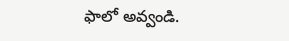ఫాలో అవ్వండి.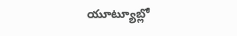యూట్యూబ్లో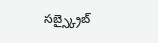సబ్స్క్రైబ్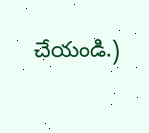చేయండి.)